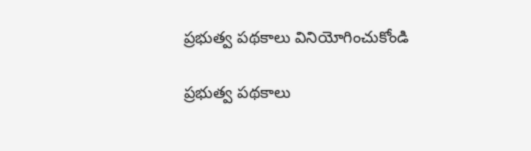ప్రభుత్వ పథకాలు వినియోగించుకోండి

ప్రభుత్వ పథకాలు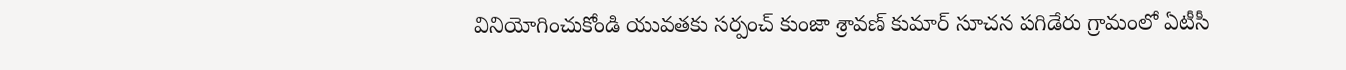వినియోగించుకోండి యువతకు సర్పంచ్ కుంజా శ్రావణ్ కుమార్ సూచన పగిడేరు గ్రామంలో ఏటీసీ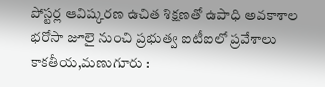పోస్టర్ల ఆవిష్కరణ ఉచిత శిక్షణతో ఉపాధి అవకాశాల భరోసా జూలై నుంచి ప్రభుత్వ ఐటీఐలో ప్రవేశాలు కాకతీయ,మణుగూరు :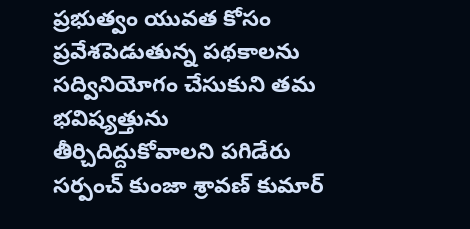ప్రభుత్వం యువత కోసం ప్రవేశపెడుతున్న పథకాలను సద్వినియోగం చేసుకుని తమ భవిష్యత్తును తీర్చిదిద్దుకోవాలని పగిడేరు సర్పంచ్ కుంజా శ్రావణ్ కుమార్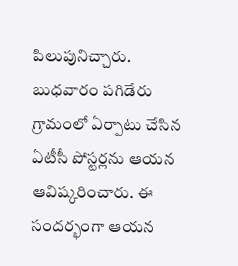పిలుపునిచ్చారు. బుధవారం పగిడేరు గ్రామంలో ఏర్పాటు చేసిన ఏటీసీ పోస్టర్లను ఆయన ఆవిష్కరించారు. ఈ సందర్భంగా ఆయన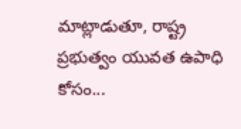మాట్లాడుతూ, రాష్ట్ర ప్రభుత్వం యువత ఉపాధి కోసం...